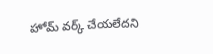హోమ్ వర్క్ చేయలేదని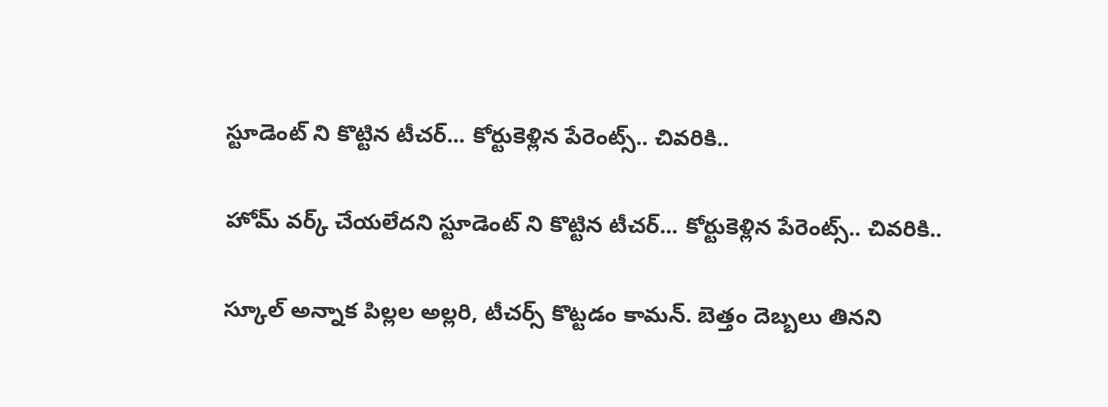స్టూడెంట్ ని కొట్టిన టీచర్... కోర్టుకెళ్లిన పేరెంట్స్.. చివరికి..

హోమ్ వర్క్ చేయలేదని స్టూడెంట్ ని కొట్టిన టీచర్... కోర్టుకెళ్లిన పేరెంట్స్.. చివరికి..

స్కూల్ అన్నాక పిల్లల అల్లరి, టీచర్స్ కొట్టడం కామన్. బెత్తం దెబ్బలు తినని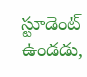స్టూడెంట్ ఉండడు,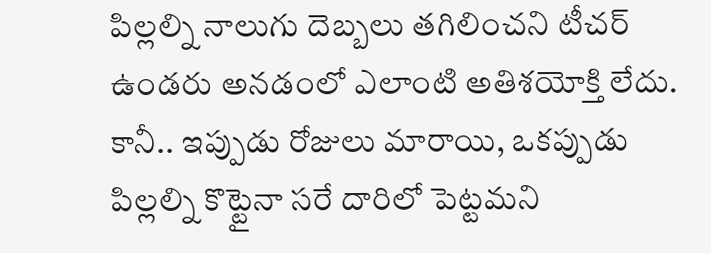పిల్లల్ని నాలుగు దెబ్బలు తగిలించని టీచర్ ఉండరు అనడంలో ఎలాంటి అతిశయోక్తి లేదు. కానీ.. ఇప్పుడు రోజులు మారాయి, ఒకప్పుడు పిల్లల్ని కొట్టైనా సరే దారిలో పెట్టమని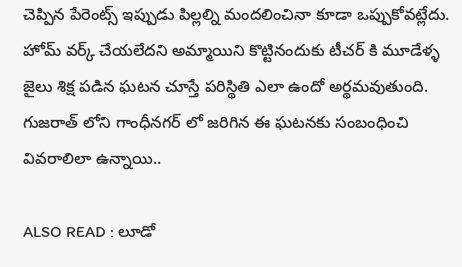చెప్పిన పేరెంట్స్ ఇప్పుడు పిల్లల్ని మందలించినా కూడా ఒప్పుకోవట్లేదు. హోమ్ వర్క్ చేయలేదని అమ్మాయిని కొట్టినందుకు టీచర్ కి మూడేళ్ళ జైలు శిక్ష పడిన ఘటన చూస్తే పరిస్థితి ఎలా ఉందో అర్థమవుతుంది. గుజరాత్ లోని గాంధీనగర్ లో జరిగిన ఈ ఘటనకు సంబంధించి వివరాలిలా ఉన్నాయి..

ALSO READ : లూడో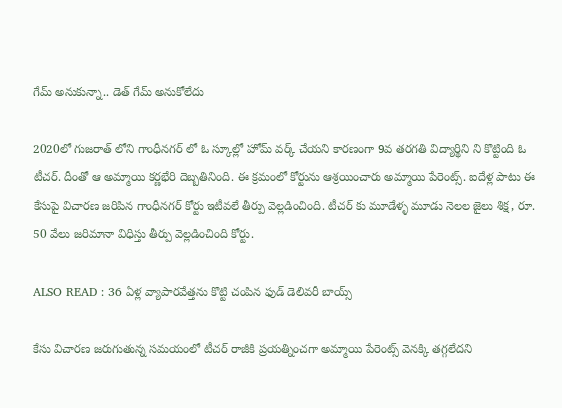గేమ్ అనుకున్నా.. డెత్ గేమ్ అనుకోలేదు

2020లో గుజరాత్ లోని గాంధీనగర్ లో ఓ స్కూల్లో హోమ్ వర్క్ చేయని కారణంగా 9వ తరగతి విద్యార్థిని ని కొట్టింది ఓ టీచర్. దీంతో ఆ అమ్మాయి కర్ణభేరి దెబ్బతినింది. ఈ క్రమంలో కోర్టును ఆశ్రయించారు అమ్మాయి పేరెంట్స్. ఐదేళ్ల పాటు ఈ కేసుపై విచారణ జరిపిన గాంధీనగర్ కోర్టు ఇటీవలే తీర్పు వెల్లడించింది. టీచర్ కు మూడేళ్ళ మూడు నెలల జైలు శిక్ష, రూ. 50 వేలు జరిమానా విధిస్తు తీర్పు వెల్లడించింది కోర్టు.

ALSO READ : 36 ఏళ్ల వ్యాపారవేత్తను కొట్టి చంపిన ఫుడ్ డెలివరీ బాయ్స్

కేసు విచారణ జరుగుతున్న సమయంలో టీచర్ రాజీకి ప్రయత్నించగా అమ్మాయి పేరెంట్స్ వెనక్కి తగ్గలేదని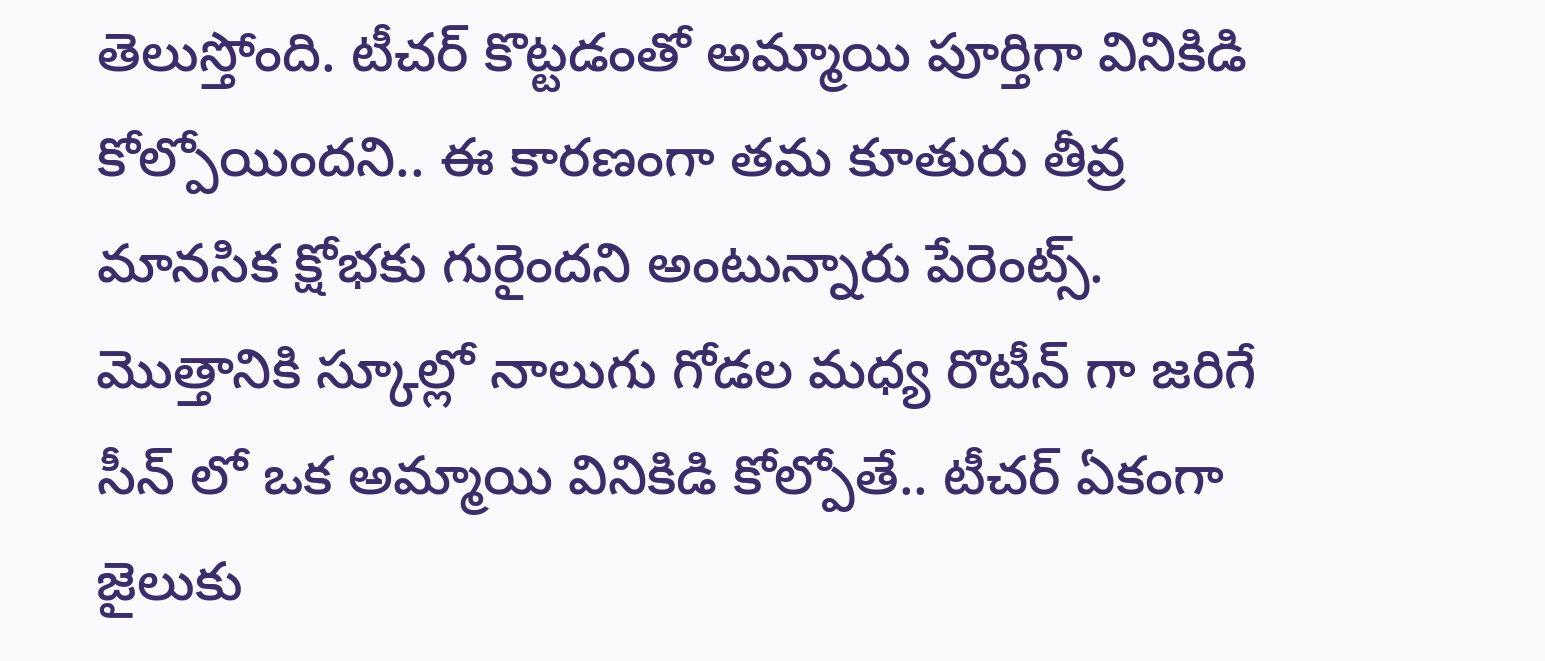తెలుస్తోంది. టీచర్ కొట్టడంతో అమ్మాయి పూర్తిగా వినికిడి కోల్పోయిందని.. ఈ కారణంగా తమ కూతురు తీవ్ర మానసిక క్షోభకు గురైందని అంటున్నారు పేరెంట్స్. మొత్తానికి స్కూల్లో నాలుగు గోడల మధ్య రొటీన్ గా జరిగే సీన్ లో ఒక అమ్మాయి వినికిడి కోల్పోతే.. టీచర్ ఏకంగా జైలుకు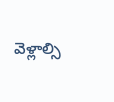వెళ్లాల్సి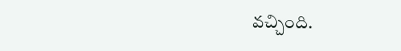వచ్చింది.